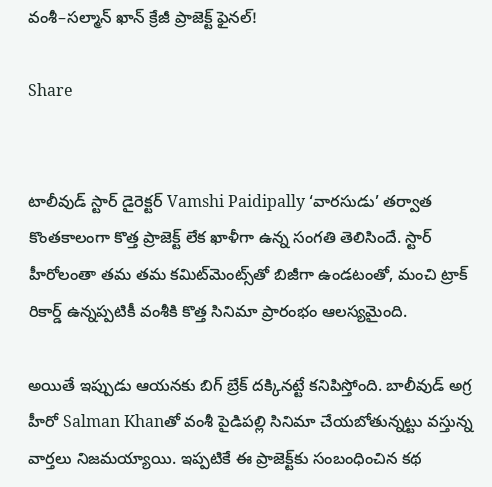వంశీ–సల్మాన్ ఖాన్ క్రేజీ ప్రాజెక్ట్ ఫైనల్!

Share


టాలీవుడ్ స్టార్ డైరెక్టర్ Vamshi Paidipally ‘వారసుడు’ తర్వాత కొంతకాలంగా కొత్త ప్రాజెక్ట్ లేక ఖాళీగా ఉన్న సంగతి తెలిసిందే. స్టార్ హీరోలంతా తమ తమ కమిట్‌మెంట్స్‌తో బిజీగా ఉండటంతో, మంచి ట్రాక్ రికార్డ్ ఉన్నప్పటికీ వంశీకి కొత్త సినిమా ప్రారంభం ఆలస్యమైంది.

అయితే ఇప్పుడు ఆయనకు బిగ్ బ్రేక్ దక్కినట్టే కనిపిస్తోంది. బాలీవుడ్ అగ్ర హీరో Salman Khanతో వంశీ పైడిపల్లి సినిమా చేయబోతున్నట్టు వస్తున్న వార్తలు నిజమయ్యాయి. ఇప్పటికే ఈ ప్రాజెక్ట్‌కు సంబంధించిన కథ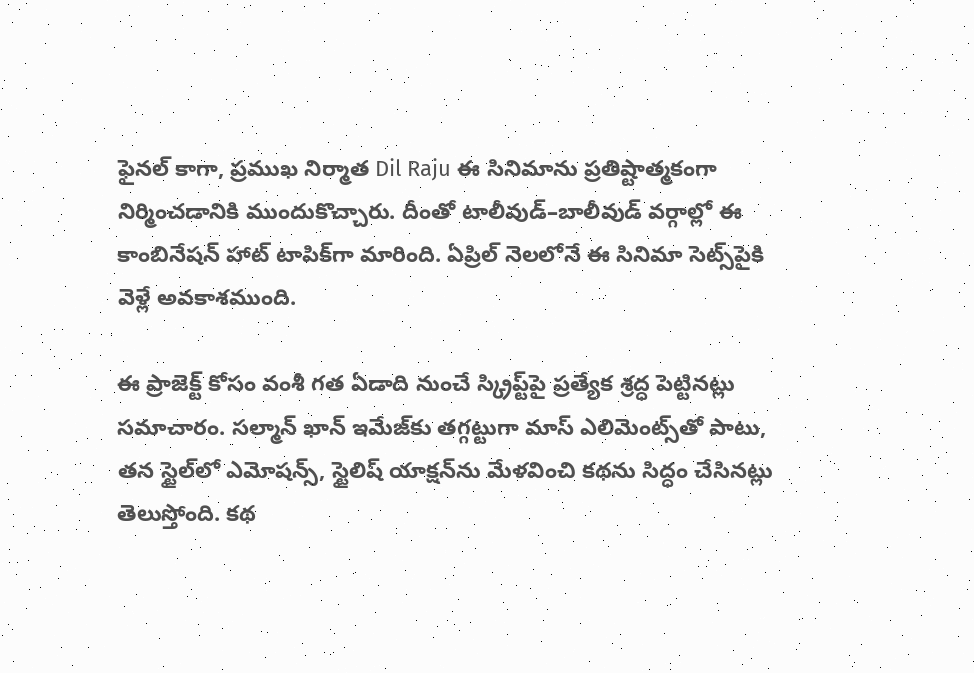ఫైనల్ కాగా, ప్రముఖ నిర్మాత Dil Raju ఈ సినిమాను ప్రతిష్టాత్మకంగా నిర్మించడానికి ముందుకొచ్చారు. దీంతో టాలీవుడ్–బాలీవుడ్ వర్గాల్లో ఈ కాంబినేషన్ హాట్ టాపిక్‌గా మారింది. ఏప్రిల్ నెలలోనే ఈ సినిమా సెట్స్‌పైకి వెళ్లే అవకాశముంది.

ఈ ప్రాజెక్ట్ కోసం వంశీ గత ఏడాది నుంచే స్క్రిప్ట్‌పై ప్రత్యేక శ్రద్ధ పెట్టినట్లు సమాచారం. సల్మాన్ ఖాన్ ఇమేజ్‌కు తగ్గట్టుగా మాస్ ఎలిమెంట్స్‌తో పాటు, తన స్టైల్‌లో ఎమోషన్స్, స్టైలిష్ యాక్షన్‌ను మేళవించి కథను సిద్ధం చేసినట్లు తెలుస్తోంది. కథ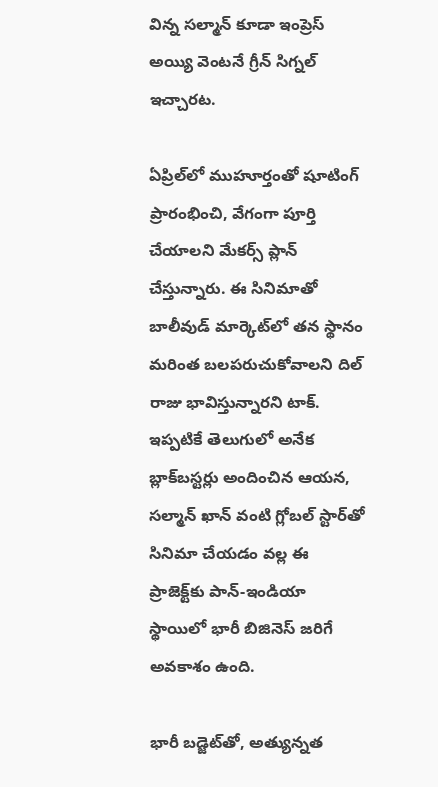విన్న సల్మాన్ కూడా ఇంప్రెస్ అయ్యి వెంటనే గ్రీన్ సిగ్నల్ ఇచ్చారట.

ఏప్రిల్‌లో ముహూర్తంతో షూటింగ్ ప్రారంభించి, వేగంగా పూర్తి చేయాలని మేకర్స్ ప్లాన్ చేస్తున్నారు. ఈ సినిమాతో బాలీవుడ్ మార్కెట్‌లో తన స్థానం మరింత బలపరుచుకోవాలని దిల్ రాజు భావిస్తున్నారని టాక్. ఇప్పటికే తెలుగులో అనేక బ్లాక్‌బస్టర్లు అందించిన ఆయన, సల్మాన్ ఖాన్ వంటి గ్లోబల్ స్టార్‌తో సినిమా చేయడం వల్ల ఈ ప్రాజెక్ట్‌కు పాన్-ఇండియా స్థాయిలో భారీ బిజినెస్ జరిగే అవకాశం ఉంది.

భారీ బడ్జెట్‌తో, అత్యున్నత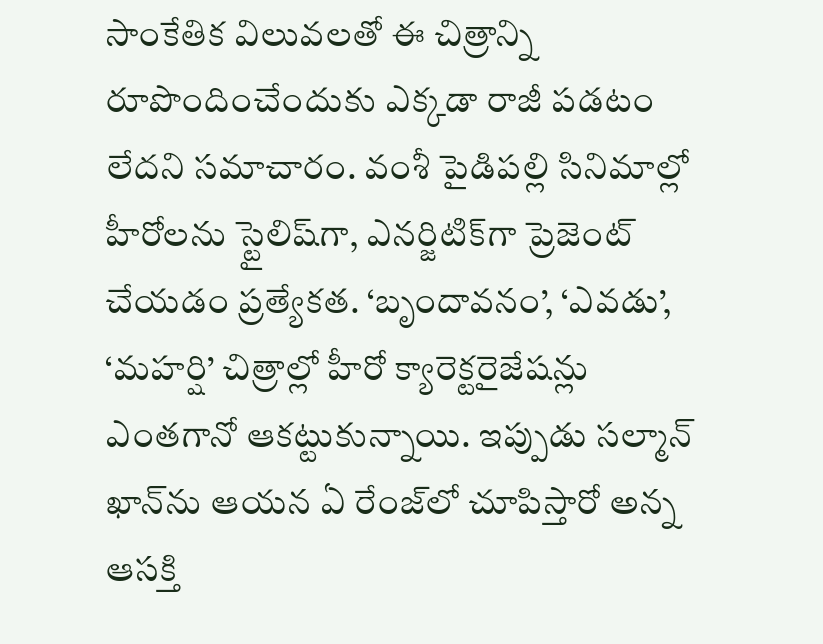సాంకేతిక విలువలతో ఈ చిత్రాన్ని రూపొందించేందుకు ఎక్కడా రాజీ పడటం లేదని సమాచారం. వంశీ పైడిపల్లి సినిమాల్లో హీరోలను స్టైలిష్‌గా, ఎనర్జిటిక్‌గా ప్రెజెంట్ చేయడం ప్రత్యేకత. ‘బృందావనం’, ‘ఎవడు’, ‘మహర్షి’ చిత్రాల్లో హీరో క్యారెక్టరైజేషన్లు ఎంతగానో ఆకట్టుకున్నాయి. ఇప్పుడు సల్మాన్ ఖాన్‌ను ఆయన ఏ రేంజ్‌లో చూపిస్తారో అన్న ఆసక్తి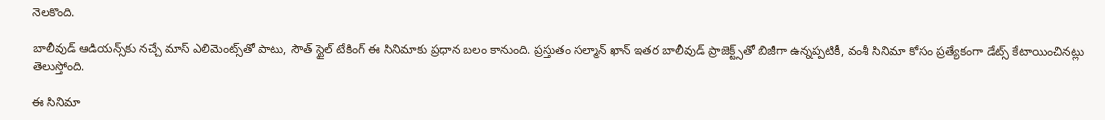నెలకొంది.

బాలీవుడ్ ఆడియన్స్‌కు నచ్చే మాస్ ఎలిమెంట్స్‌తో పాటు, సౌత్ స్టైల్ టేకింగ్ ఈ సినిమాకు ప్రధాన బలం కానుంది. ప్రస్తుతం సల్మాన్ ఖాన్ ఇతర బాలీవుడ్ ప్రాజెక్ట్స్‌తో బిజీగా ఉన్నప్పటికీ, వంశీ సినిమా కోసం ప్రత్యేకంగా డేట్స్ కేటాయించినట్లు తెలుస్తోంది.

ఈ సినిమా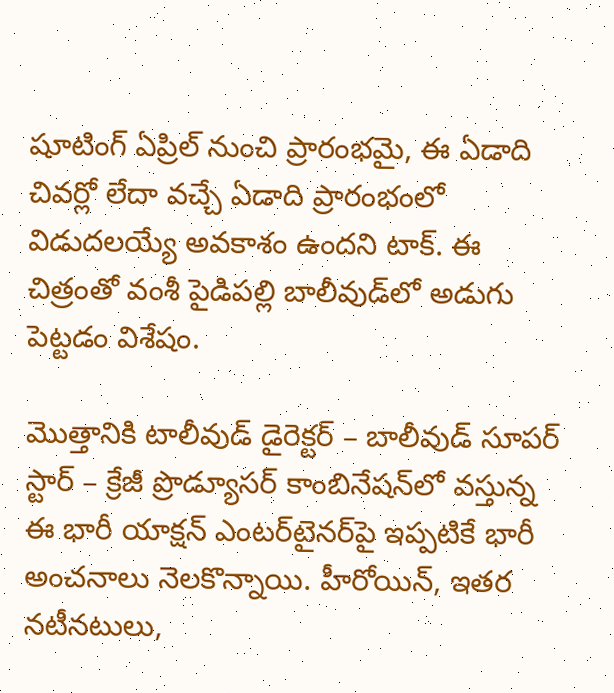షూటింగ్ ఏప్రిల్ నుంచి ప్రారంభమై, ఈ ఏడాది చివర్లో లేదా వచ్చే ఏడాది ప్రారంభంలో విడుదలయ్యే అవకాశం ఉందని టాక్. ఈ చిత్రంతో వంశీ పైడిపల్లి బాలీవుడ్‌లో అడుగు పెట్టడం విశేషం.

మొత్తానికి టాలీవుడ్ డైరెక్టర్ – బాలీవుడ్ సూపర్ స్టార్ – క్రేజీ ప్రొడ్యూసర్ కాంబినేషన్‌లో వస్తున్న ఈ భారీ యాక్షన్ ఎంటర్‌టైనర్‌పై ఇప్పటికే భారీ అంచనాలు నెలకొన్నాయి. హీరోయిన్, ఇతర నటీనటులు,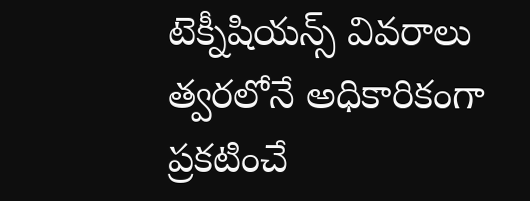టెక్నీషియన్స్ వివరాలు త్వరలోనే అధికారికంగా ప్రకటించే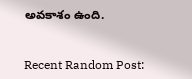అవకాశం ఉంది.


Recent Random Post: